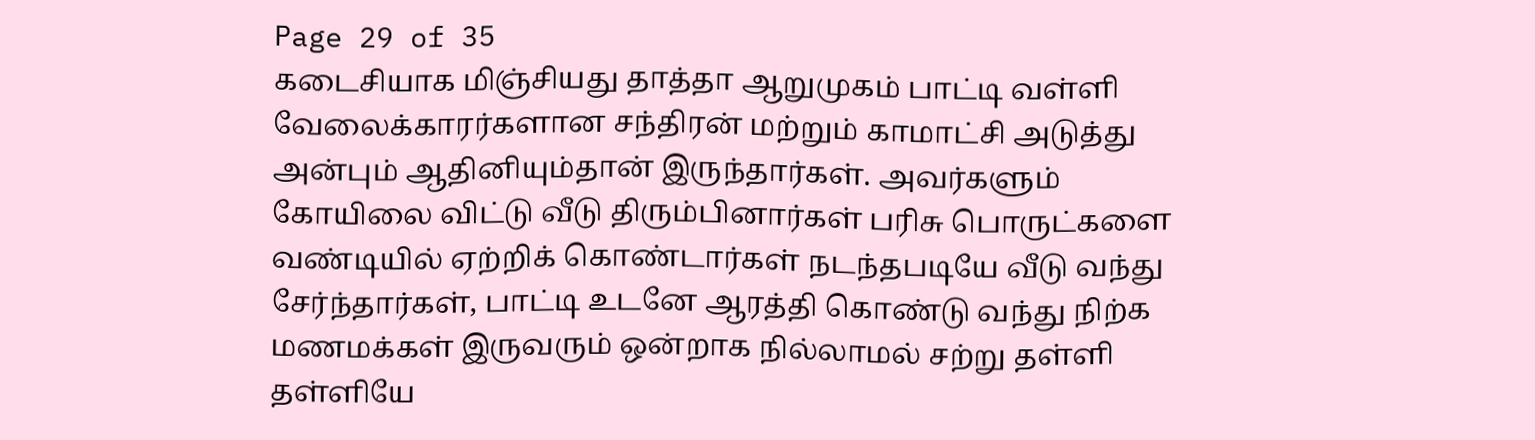Page 29 of 35
கடைசியாக மிஞ்சியது தாத்தா ஆறுமுகம் பாட்டி வள்ளி வேலைக்காரர்களான சந்திரன் மற்றும் காமாட்சி அடுத்து அன்பும் ஆதினியும்தான் இருந்தார்கள். அவர்களும் கோயிலை விட்டு வீடு திரும்பினார்கள் பரிசு பொருட்களை வண்டியில் ஏற்றிக் கொண்டார்கள் நடந்தபடியே வீடு வந்து சேர்ந்தார்கள், பாட்டி உடனே ஆரத்தி கொண்டு வந்து நிற்க மணமக்கள் இருவரும் ஒன்றாக நில்லாமல் சற்று தள்ளி தள்ளியே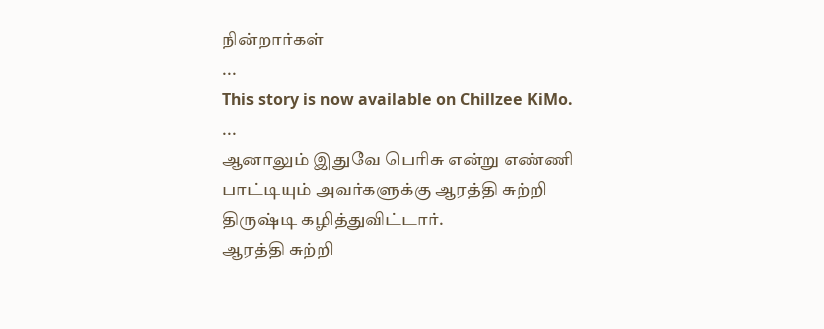நின்றார்கள்
...
This story is now available on Chillzee KiMo.
...
ஆனாலும் இதுவே பெரிசு என்று எண்ணி பாட்டியும் அவர்களுக்கு ஆரத்தி சுற்றி திருஷ்டி கழித்துவிட்டார்.
ஆரத்தி சுற்றி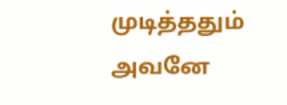முடித்ததும் அவனே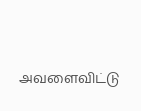அவளைவிட்டு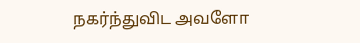நகர்ந்துவிட அவளோ